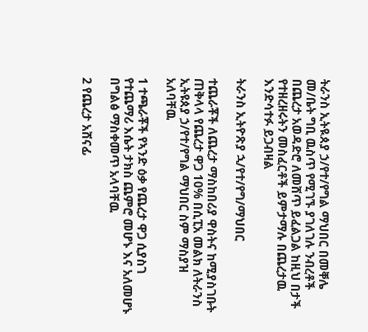ትራንስ ኢትዪጰያ ኃ/የተ/የግል ማህበር በመቐሌ መ/ቤት ግቢ ዉስጥ የሚገኙ ያገለገሉ ንብረቶች በጨረታ አወዳድሮ ለመሸጥ ይፈልጋል ከዚህ በታች የተዘረዘሩትን መስፈርቶች ይምታማሉ በጨረታዉ እንድሳተፉ ይጋብዛል

ትራንስ ኢትዮጽያ ኋ/የተ/የግ/ማህበር

ተጨራቾች ለጨረታ ማስከበሪያ ዋስትና ከሚያስገቡት ጠቅላላ የጨረታ ዋጋ 10% በሲፒአ መልክ ለትራንስ ኢትዩጰያ ኃ/የተ/የግል ማህበር ስም ማስያዝ አለባቸዉ

1 ተጫራቾች የኣንድ ዕቃ የጨረታ ዋጋ ሲያስገ የተጨማሪ እሴት ታክስ ጨምሮ መሆኑ እና አለመሆኑ በግልፅ ማስቀመጥ አላባቸዉ

2 የጨረታ አሸናፊ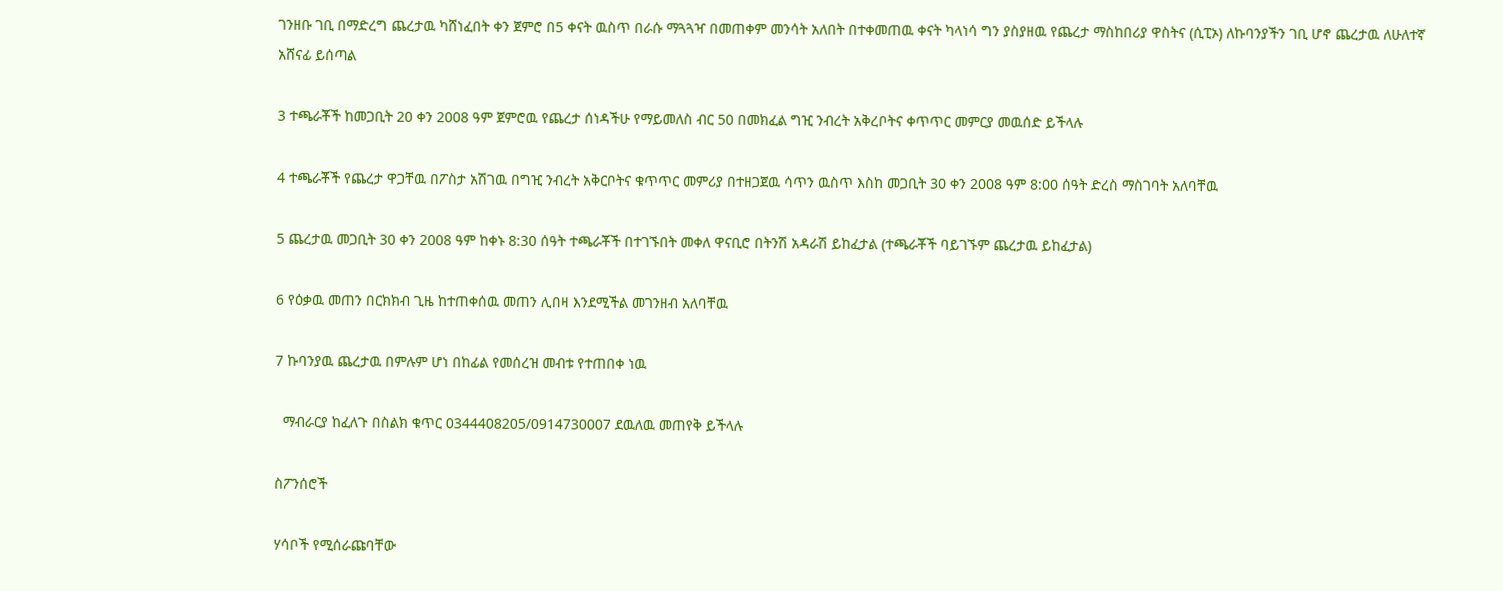ገንዘቡ ገቢ በማድረግ ጨረታዉ ካሸነፈበት ቀን ጀምሮ በ5 ቀናት ዉስጥ በራሱ ማጓጓዣ በመጠቀም መንሳት አለበት በተቀመጠዉ ቀናት ካላነሳ ግን ያስያዘዉ የጨረታ ማስከበሪያ ዋስትና (ሲፒኦ) ለኩባንያችን ገቢ ሆኖ ጨረታዉ ለሁለተኛ አሸናፊ ይሰጣል

3 ተጫራቾች ከመጋቢት 20 ቀን 2008 ዓም ጀምሮዉ የጨረታ ሰነዳችሁ የማይመለስ ብር 50 በመክፈል ግዢ ንብረት አቅረቦትና ቀጥጥር መምርያ መዉሰድ ይችላሉ

4 ተጫራቾች የጨረታ ዋጋቸዉ በፖስታ አሽገዉ በግዢ ንብረት አቅርቦትና ቁጥጥር መምሪያ በተዘጋጀዉ ሳጥን ዉስጥ እስከ መጋቢት 30 ቀን 2008 ዓም 8:00 ሰዓት ድረስ ማስገባት አለባቸዉ

5 ጨረታዉ መጋቢት 30 ቀን 2008 ዓም ከቀኑ 8:30 ሰዓት ተጫራቾች በተገኙበት መቀለ ዋናቢሮ በትንሽ አዳራሽ ይከፈታል (ተጫራቾች ባይገኙም ጨረታዉ ይከፈታል)

6 የዕቃዉ መጠን በርክክብ ጊዜ ከተጠቀሰዉ መጠን ሊበዛ እንደሚችል መገንዘብ አለባቸዉ

7 ኩባንያዉ ጨረታዉ በምሉም ሆነ በከፊል የመሰረዝ መብቱ የተጠበቀ ነዉ

  ማብራርያ ከፈለጉ በስልክ ቁጥር 0344408205/0914730007 ደዉለዉ መጠየቅ ይችላሉ

ስፖንሰሮች

ሃሳቦች የሚሰራጩባቸው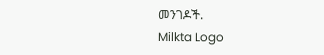መንገዶች.
Milkta Logo